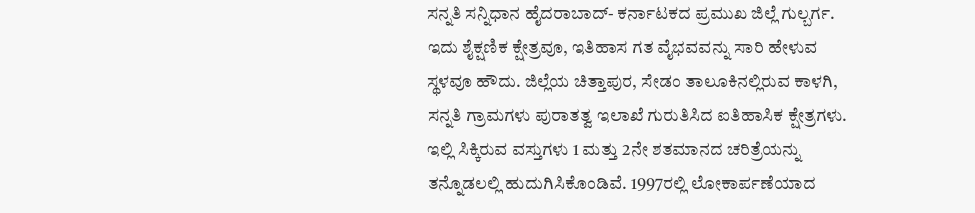ಸನ್ನತಿ ಸನ್ನಿಧಾನ ಹೈದರಾಬಾದ್- ಕರ್ನಾಟಕದ ಪ್ರಮುಖ ಜಿಲ್ಲೆ ಗುಲ್ಬರ್ಗ. ಇದು ಶೈಕ್ಷಣಿಕ ಕ್ಷೇತ್ರವೂ, ಇತಿಹಾಸ ಗತ ವೈಭವವನ್ನು ಸಾರಿ ಹೇಳುವ ಸ್ಥಳವೂ ಹೌದು. ಜಿಲ್ಲೆಯ ಚಿತ್ತಾಪುರ, ಸೇಡಂ ತಾಲೂಕಿನಲ್ಲಿರುವ ಕಾಳಗಿ, ಸನ್ನತಿ ಗ್ರಾಮಗಳು ಪುರಾತತ್ವ ಇಲಾಖೆ ಗುರುತಿಸಿದ ಐತಿಹಾಸಿಕ ಕ್ಷೇತ್ರಗಳು. ಇಲ್ಲಿ ಸಿಕ್ಕಿರುವ ವಸ್ತುಗಳು 1 ಮತ್ತು 2ನೇ ಶತಮಾನದ ಚರಿತ್ರೆಯನ್ನು ತನ್ನೊಡಲಲ್ಲಿ ಹುದುಗಿಸಿಕೊಂಡಿವೆ. 1997ರಲ್ಲಿ ಲೋಕಾರ್ಪಣೆಯಾದ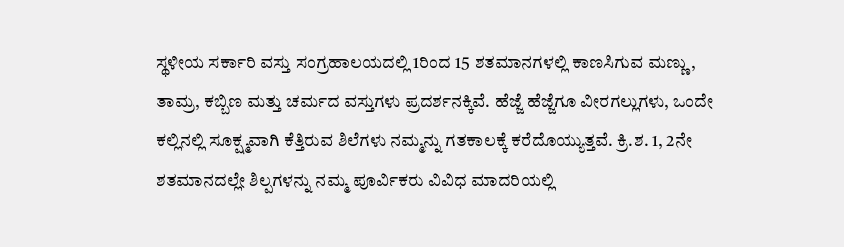ಸ್ಥಳೀಯ ಸರ್ಕಾರಿ ವಸ್ತು ಸಂಗ್ರಹಾಲಯದಲ್ಲಿ 1ರಿಂದ 15 ಶತಮಾನಗಳಲ್ಲಿ ಕಾಣಸಿಗುವ ಮಣ್ಣು, ತಾಮ್ರ, ಕಬ್ಬಿಣ ಮತ್ತು ಚರ್ಮದ ವಸ್ತುಗಳು ಪ್ರದರ್ಶನಕ್ಕಿವೆ. ಹೆಜ್ಜೆ ಹೆಜ್ಜೆಗೂ ವೀರಗಲ್ಲುಗಳು, ಒಂದೇ ಕಲ್ಲಿನಲ್ಲಿ ಸೂಕ್ಷ್ಮವಾಗಿ ಕೆತ್ತಿರುವ ಶಿಲೆಗಳು ನಮ್ಮನ್ನು ಗತಕಾಲಕ್ಕೆ ಕರೆದೊಯ್ಯುತ್ತವೆ. ಕ್ರಿ.ಶ. 1, 2ನೇ ಶತಮಾನದಲ್ಲೇ ಶಿಲ್ಪಗಳನ್ನು ನಮ್ಮ ಪೂರ್ವಿಕರು ವಿವಿಧ ಮಾದರಿಯಲ್ಲಿ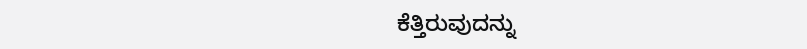ಕೆತ್ತಿರುವುದನ್ನು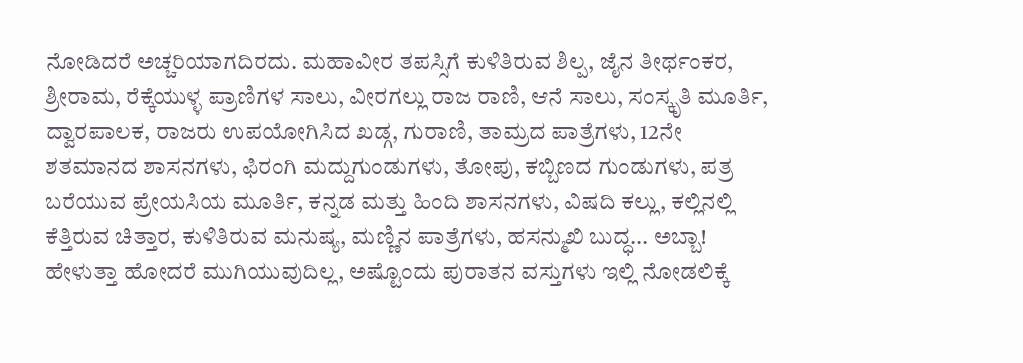ನೋಡಿದರೆ ಅಚ್ಚರಿಯಾಗದಿರದು. ಮಹಾವೀರ ತಪಸ್ಸಿಗೆ ಕುಳಿತಿರುವ ಶಿಲ್ಪ, ಜೈನ ತೀರ್ಥಂಕರ, ಶ್ರೀರಾಮ, ರೆಕ್ಕೆಯುಳ್ಳ ಪ್ರಾಣಿಗಳ ಸಾಲು, ವೀರಗಲ್ಲು ರಾಜ ರಾಣಿ, ಆನೆ ಸಾಲು, ಸಂಸ್ಕೃತಿ ಮೂರ್ತಿ, ದ್ವಾರಪಾಲಕ, ರಾಜರು ಉಪಯೋಗಿಸಿದ ಖಡ್ಗ, ಗುರಾಣಿ, ತಾಮ್ರದ ಪಾತ್ರೆಗಳು, 12ನೇ ಶತಮಾನದ ಶಾಸನಗಳು, ಫಿರಂಗಿ ಮದ್ದುಗುಂಡುಗಳು, ತೋಪು, ಕಬ್ಬಿಣದ ಗುಂಡುಗಳು, ಪತ್ರ ಬರೆಯುವ ಪ್ರೇಯಸಿಯ ಮೂರ್ತಿ, ಕನ್ನಡ ಮತ್ತು ಹಿಂದಿ ಶಾಸನಗಳು, ವಿಷದಿ ಕಲ್ಲು, ಕಲ್ಲಿನಲ್ಲಿ ಕೆತ್ತಿರುವ ಚಿತ್ತಾರ, ಕುಳಿತಿರುವ ಮನುಷ್ಯ, ಮಣ್ಣಿನ ಪಾತ್ರೆಗಳು, ಹಸನ್ಮುಖಿ ಬುದ್ಧ... ಅಬ್ಬಾ! ಹೇಳುತ್ತಾ ಹೋದರೆ ಮುಗಿಯುವುದಿಲ್ಲ, ಅಷ್ಟೊಂದು ಪುರಾತನ ವಸ್ತುಗಳು ಇಲ್ಲಿ ನೋಡಲಿಕ್ಕೆ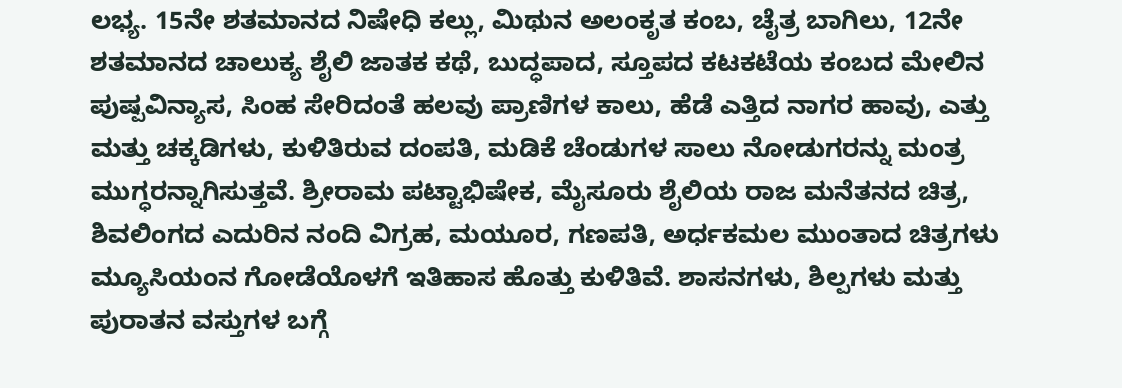ಲಭ್ಯ. 15ನೇ ಶತಮಾನದ ನಿಷೇಧಿ ಕಲ್ಲು, ಮಿಥುನ ಅಲಂಕೃತ ಕಂಬ, ಚೈತ್ರ ಬಾಗಿಲು, 12ನೇ ಶತಮಾನದ ಚಾಲುಕ್ಯ ಶೈಲಿ ಜಾತಕ ಕಥೆ, ಬುದ್ಧಪಾದ, ಸ್ತೂಪದ ಕಟಕಟೆಯ ಕಂಬದ ಮೇಲಿನ ಪುಷ್ಪವಿನ್ಯಾಸ, ಸಿಂಹ ಸೇರಿದಂತೆ ಹಲವು ಪ್ರಾಣಿಗಳ ಕಾಲು, ಹೆಡೆ ಎತ್ತಿದ ನಾಗರ ಹಾವು, ಎತ್ತು ಮತ್ತು ಚಕ್ಕಡಿಗಳು, ಕುಳಿತಿರುವ ದಂಪತಿ, ಮಡಿಕೆ ಚೆಂಡುಗಳ ಸಾಲು ನೋಡುಗರನ್ನು ಮಂತ್ರ ಮುಗ್ಧರನ್ನಾಗಿಸುತ್ತವೆ. ಶ್ರೀರಾಮ ಪಟ್ಟಾಭಿಷೇಕ, ಮೈಸೂರು ಶೈಲಿಯ ರಾಜ ಮನೆತನದ ಚಿತ್ರ, ಶಿವಲಿಂಗದ ಎದುರಿನ ನಂದಿ ವಿಗ್ರಹ, ಮಯೂರ, ಗಣಪತಿ, ಅರ್ಧಕಮಲ ಮುಂತಾದ ಚಿತ್ರಗಳು ಮ್ಯೂಸಿಯಂನ ಗೋಡೆಯೊಳಗೆ ಇತಿಹಾಸ ಹೊತ್ತು ಕುಳಿತಿವೆ. ಶಾಸನಗಳು, ಶಿಲ್ಪಗಳು ಮತ್ತು ಪುರಾತನ ವಸ್ತುಗಳ ಬಗ್ಗೆ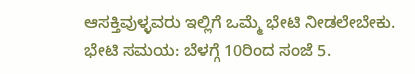ಆಸಕ್ತಿವುಳ್ಳವರು ಇಲ್ಲಿಗೆ ಒಮ್ಮೆ ಭೇಟಿ ನೀಡಲೇಬೇಕು. ಭೇಟಿ ಸಮಯ: ಬೆಳಗ್ಗೆ 10ರಿಂದ ಸಂಜೆ 5.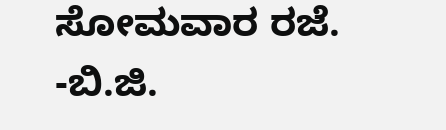ಸೋಮವಾರ ರಜೆ. -ಬಿ.ಜಿ.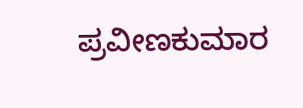ಪ್ರವೀಣಕುಮಾರ